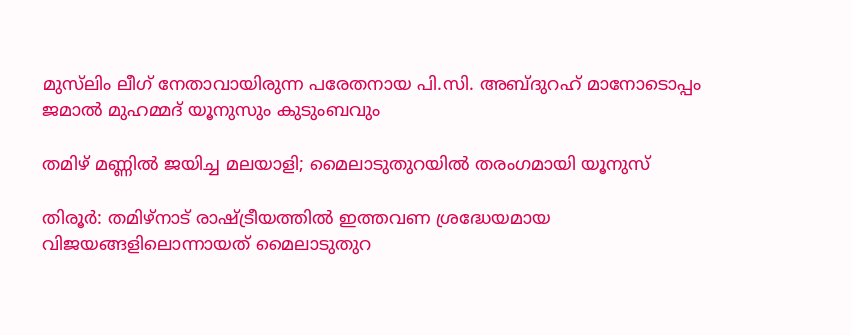മുസ്‍ലിം ലീഗ് നേതാവായിരുന്ന പരേതനായ പി.സി. അബ്ദുറഹ് മാനോടൊപ്പം ജമാൽ മുഹമ്മദ് യൂനുസും കുടുംബവും

തമിഴ് മണ്ണിൽ ജയിച്ച മലയാളി; മൈലാടുതുറയിൽ തരംഗമായി യൂനുസ്

തിരൂർ: തമിഴ്നാട് രാഷ്ട്രീയത്തിൽ ഇത്തവണ ശ്രദ്ധേയമായ വിജയങ്ങളിലൊന്നായത് മൈലാടുതുറ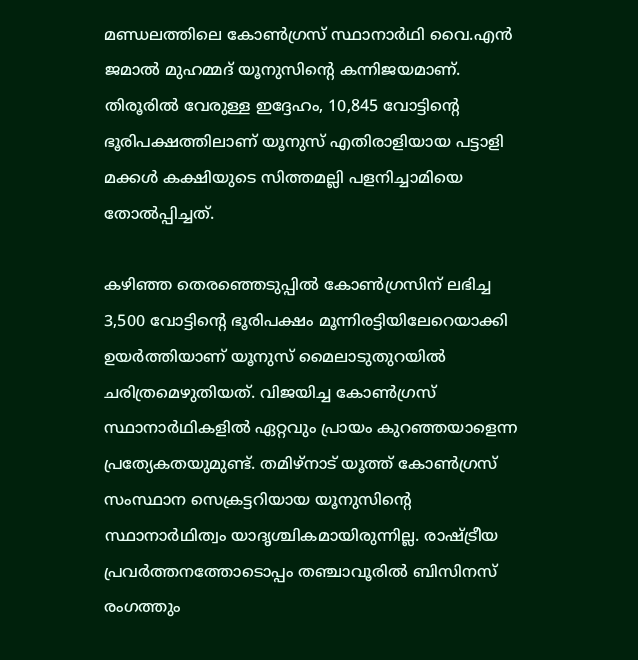മണ്ഡലത്തിലെ കോൺഗ്രസ് സ്ഥാനാർഥി വൈ.എൻ ജമാൽ മുഹമ്മദ് യൂനുസിന്റെ കന്നിജയമാണ്. തിരൂരിൽ വേരുള്ള ഇദ്ദേഹം, 10,845 വോട്ടിന്റെ ഭൂരിപക്ഷത്തിലാണ് യൂനുസ് എതിരാളിയായ പട്ടാളി മക്കൾ കക്ഷിയുടെ സിത്തമല്ലി പളനിച്ചാമിയെ തോൽപ്പിച്ചത്.

കഴിഞ്ഞ തെരഞ്ഞെടുപ്പിൽ കോൺഗ്രസിന് ലഭിച്ച 3,500 വോട്ടിന്റെ ഭൂരിപക്ഷം മൂന്നിരട്ടിയിലേറെയാക്കി ഉയർത്തിയാണ് യൂനുസ് മൈലാടുതുറയിൽ ചരിത്രമെഴുതിയത്. വിജയിച്ച കോൺഗ്രസ് സ്ഥാനാർഥികളിൽ ഏറ്റവും പ്രായം കുറഞ്ഞയാളെന്ന പ്രത്യേകതയുമുണ്ട്. തമിഴ്‌നാട് യൂത്ത് കോൺഗ്രസ് സംസ്ഥാന സെക്രട്ടറിയായ യൂനുസിന്റെ സ്ഥാനാർഥിത്വം യാദൃശ്ചികമായിരുന്നില്ല. രാഷ്ട്രീയ പ്രവർത്തനത്തോടൊപ്പം തഞ്ചാവൂരിൽ ബിസിനസ് രംഗത്തും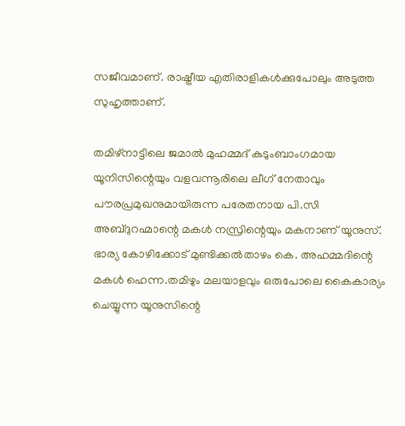സജീവമാണ്. രാഷ്ട്രീയ എതിരാളികൾക്കുപോലും അടുത്ത സുഹൃത്താണ്.

തമിഴ്‌നാട്ടിലെ ജമാൽ മുഹമ്മദ് കുടുംബാംഗമായ യൂനിസിന്റെയും വളവന്നൂരിലെ ലീഗ് നേതാവും പൗരപ്രമുഖനുമായിരുന്ന പരേതനായ പി.സി അബ്ദുറഹ്മാന്റെ മകൾ നസ്രിന്റെയും മകനാണ് യൂനുസ്. ഭാര്യ കോഴിക്കോട് മുണ്ടിക്കൽതാഴം കെ. അഹമ്മദിന്റെ മകൾ ഹെന്ന.തമിഴും മലയാളവും ഒരുപോലെ കൈകാര്യം ചെയ്യുന്ന യൂനുസിന്റെ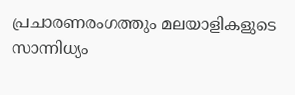പ്രചാരണരംഗത്തും മലയാളികളുടെ സാന്നിധ്യം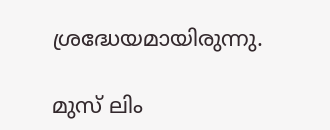ശ്രദ്ധേയമായിരുന്നു.

മുസ് ലിം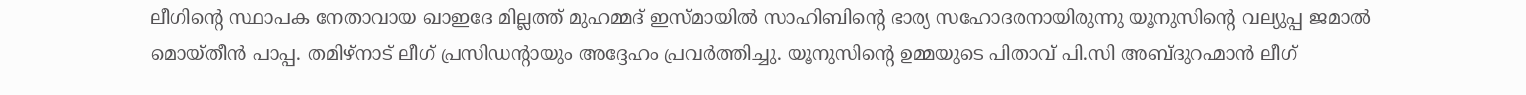ലീഗിന്റെ സ്ഥാപക നേതാവായ ഖാഇദേ മില്ലത്ത് മുഹമ്മദ് ഇസ്മായിൽ സാഹിബിന്റെ ഭാര്യ സഹോദരനായിരുന്നു യൂനുസിന്റെ വല്യുപ്പ ജമാൽ മൊയ്തീൻ പാപ്പ. തമിഴ്‌നാട് ലീഗ് പ്രസിഡന്റായും അദ്ദേഹം പ്രവർത്തിച്ചു. യൂനുസിന്റെ ഉമ്മയുടെ പിതാവ് പി.സി അബ്ദുറഹ്മാൻ ലീഗ്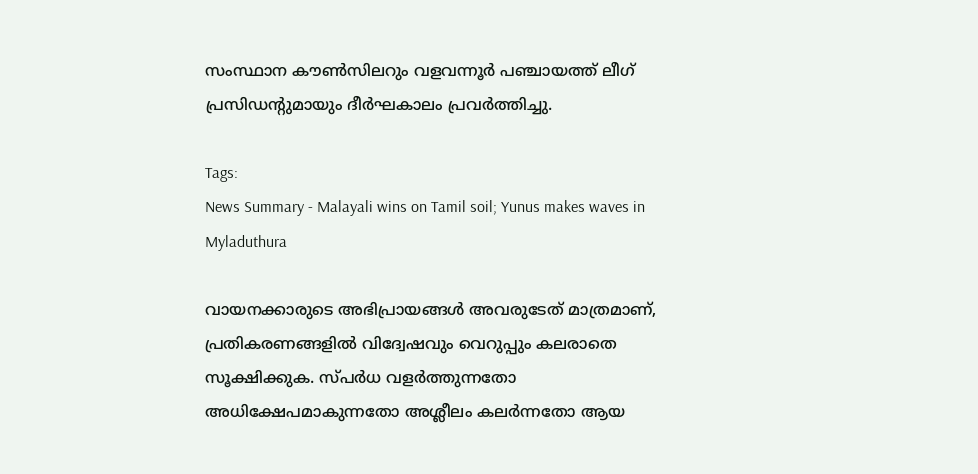സംസ്ഥാന കൗൺസിലറും വളവന്നൂർ പഞ്ചായത്ത് ലീഗ് പ്രസിഡന്റുമായും ദീർഘകാലം പ്രവർത്തിച്ചു.

Tags:
News Summary - Malayali wins on Tamil soil; Yunus makes waves in Myladuthura

വായനക്കാരുടെ അഭിപ്രായങ്ങള്‍ അവരുടേത് മാത്രമാണ്, പ്രതികരണങ്ങളിൽ വിദ്വേഷവും വെറുപ്പും കലരാതെ സൂക്ഷിക്കുക. സ്പർധ വളർത്തുന്നതോ അധിക്ഷേപമാകുന്നതോ അശ്ലീലം കലർന്നതോ ആയ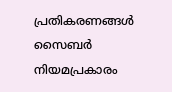പ്രതികരണങ്ങൾ സൈബർ നിയമപ്രകാരം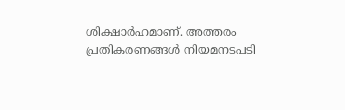ശിക്ഷാർഹമാണ്. അത്തരം പ്രതികരണങ്ങൾ നിയമനടപടി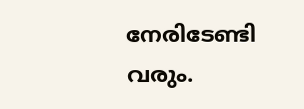നേരിടേണ്ടി വരും.